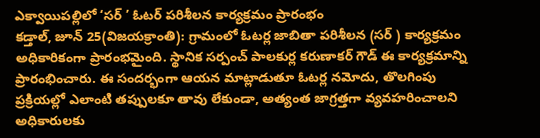ఎక్వాయిపల్లిలో ‘సర్ ’ ఓటర్ పరిశీలన కార్యక్రమం ప్రారంభం
కడ్తాల్, జూన్ 25(విజయక్రాంతి): గ్రామంలో ఓటర్ల జాబితా పరిశీలన (సర్ ) కార్యక్రమం అధికారికంగా ప్రారంభమైంది. స్థానిక సర్పంచ్ పాలకుర్ల కరుణాకర్ గౌడ్ ఈ కార్యక్రమాన్ని ప్రారంభించారు. ఈ సందర్భంగా ఆయన మాట్లాడుతూ ఓటర్ల నమోదు, తొలగింపు ప్రక్రియల్లో ఎలాంటి తప్పులకూ తావు లేకుండా, అత్యంత జాగ్రత్తగా వ్యవహరించాలని అధికారులకు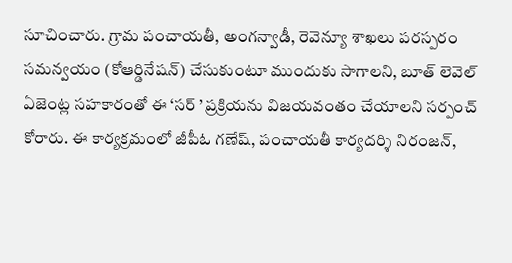సూచించారు. గ్రామ పంచాయతీ, అంగన్వాడీ, రెవెన్యూ శాఖలు పరస్పరం సమన్వయం (కోఆర్డినేషన్) చేసుకుంటూ ముందుకు సాగాలని, బూత్ లెవెల్ ఏజెంట్ల సహకారంతో ఈ ‘సర్ ’ ప్రక్రియను విజయవంతం చేయాలని సర్పంచ్ కోరారు. ఈ కార్యక్రమంలో జీపీఓ గణేష్, పంచాయతీ కార్యదర్శి నిరంజన్,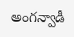అంగన్వాడీ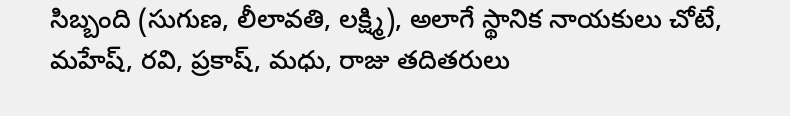సిబ్బంది (సుగుణ, లీలావతి, లక్ష్మి), అలాగే స్థానిక నాయకులు చోటే, మహేష్, రవి, ప్రకాష్, మధు, రాజు తదితరులు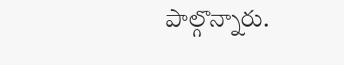పాల్గొన్నారు.